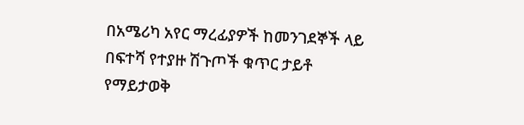በአሜሪካ አየር ማረፊያዎች ከመንገደኞች ላይ በፍተሻ የተያዙ ሽጉጦች ቁጥር ታይቶ የማይታወቅ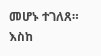መሆኑ ተገለጸ።
እስከ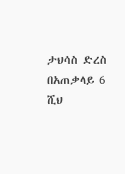ታህሳስ ድረስ በአጠቃላይ 6 ሺህ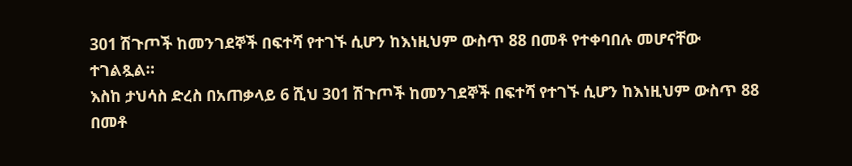301 ሽጉጦች ከመንገደኞች በፍተሻ የተገኙ ሲሆን ከእነዚህም ውስጥ 88 በመቶ የተቀባበሉ መሆናቸው ተገልጿል።
እስከ ታህሳስ ድረስ በአጠቃላይ 6 ሺህ 301 ሽጉጦች ከመንገደኞች በፍተሻ የተገኙ ሲሆን ከእነዚህም ውስጥ 88 በመቶ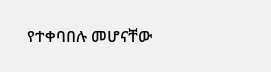የተቀባበሉ መሆናቸው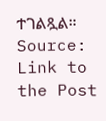ተገልጿል።
Source: Link to the Post